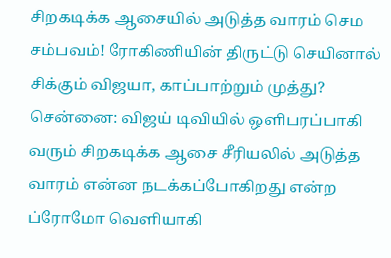சிறகடிக்க ஆசையில் அடுத்த வாரம் செம சம்பவம்! ரோகிணியின் திருட்டு செயினால் சிக்கும் விஜயா, காப்பாற்றும் முத்து?
சென்னை: விஜய் டிவியில் ஒளிபரப்பாகி வரும் சிறகடிக்க ஆசை சீரியலில் அடுத்த வாரம் என்ன நடக்கப்போகிறது என்ற ப்ரோமோ வெளியாகி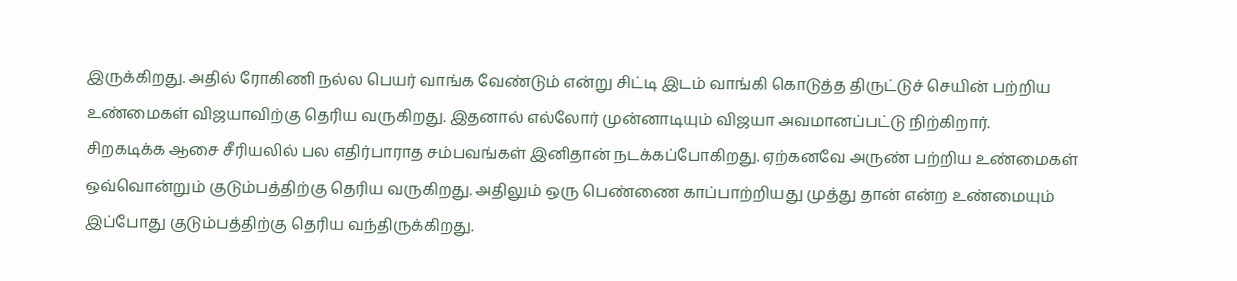இருக்கிறது. அதில் ரோகிணி நல்ல பெயர் வாங்க வேண்டும் என்று சிட்டி இடம் வாங்கி கொடுத்த திருட்டுச் செயின் பற்றிய உண்மைகள் விஜயாவிற்கு தெரிய வருகிறது. இதனால் எல்லோர் முன்னாடியும் விஜயா அவமானப்பட்டு நிற்கிறார்.
சிறகடிக்க ஆசை சீரியலில் பல எதிர்பாராத சம்பவங்கள் இனிதான் நடக்கப்போகிறது. ஏற்கனவே அருண் பற்றிய உண்மைகள் ஒவ்வொன்றும் குடும்பத்திற்கு தெரிய வருகிறது. அதிலும் ஒரு பெண்ணை காப்பாற்றியது முத்து தான் என்ற உண்மையும் இப்போது குடும்பத்திற்கு தெரிய வந்திருக்கிறது.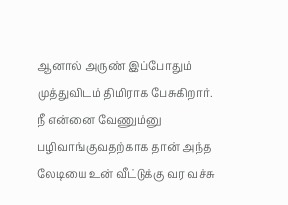ஆனால் அருண் இப்போதும் முத்துவிடம் திமிராக பேசுகிறார். நீ என்னை வேணும்னு பழிவாங்குவதற்காக தான் அந்த லேடியை உன் வீட்டுக்கு வர வச்சு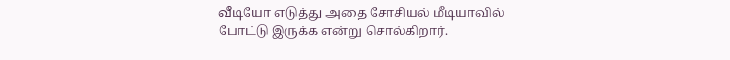வீடியோ எடுத்து அதை சோசியல் மீடியாவில் போட்டு இருக்க என்று சொல்கிறார்.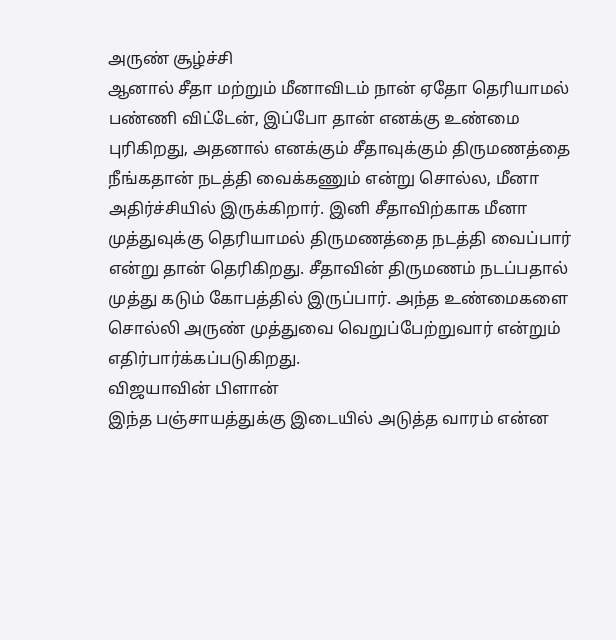அருண் சூழ்ச்சி
ஆனால் சீதா மற்றும் மீனாவிடம் நான் ஏதோ தெரியாமல் பண்ணி விட்டேன், இப்போ தான் எனக்கு உண்மை புரிகிறது, அதனால் எனக்கும் சீதாவுக்கும் திருமணத்தை நீங்கதான் நடத்தி வைக்கணும் என்று சொல்ல, மீனா அதிர்ச்சியில் இருக்கிறார். இனி சீதாவிற்காக மீனா முத்துவுக்கு தெரியாமல் திருமணத்தை நடத்தி வைப்பார் என்று தான் தெரிகிறது. சீதாவின் திருமணம் நடப்பதால் முத்து கடும் கோபத்தில் இருப்பார். அந்த உண்மைகளை சொல்லி அருண் முத்துவை வெறுப்பேற்றுவார் என்றும் எதிர்பார்க்கப்படுகிறது.
விஜயாவின் பிளான்
இந்த பஞ்சாயத்துக்கு இடையில் அடுத்த வாரம் என்ன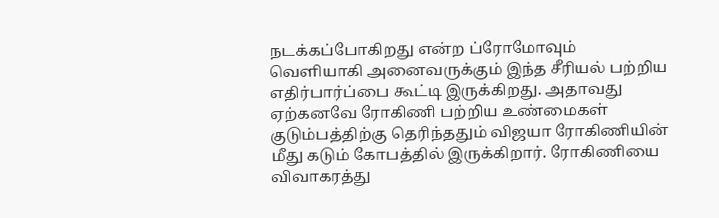நடக்கப்போகிறது என்ற ப்ரோமோவும் வெளியாகி அனைவருக்கும் இந்த சீரியல் பற்றிய எதிர்பார்ப்பை கூட்டி இருக்கிறது. அதாவது ஏற்கனவே ரோகிணி பற்றிய உண்மைகள் குடும்பத்திற்கு தெரிந்ததும் விஜயா ரோகிணியின் மீது கடும் கோபத்தில் இருக்கிறார். ரோகிணியை விவாகரத்து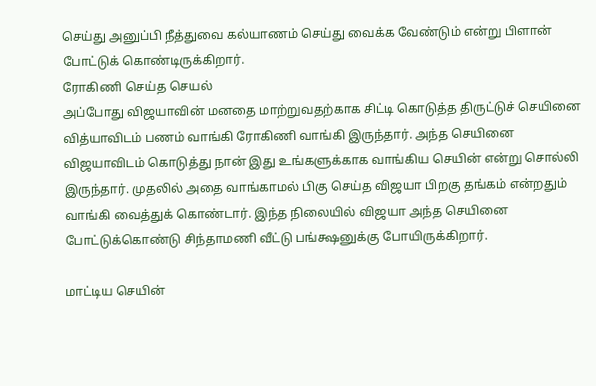செய்து அனுப்பி நீத்துவை கல்யாணம் செய்து வைக்க வேண்டும் என்று பிளான் போட்டுக் கொண்டிருக்கிறார்.
ரோகிணி செய்த செயல்
அப்போது விஜயாவின் மனதை மாற்றுவதற்காக சிட்டி கொடுத்த திருட்டுச் செயினை வித்யாவிடம் பணம் வாங்கி ரோகிணி வாங்கி இருந்தார். அந்த செயினை விஜயாவிடம் கொடுத்து நான் இது உங்களுக்காக வாங்கிய செயின் என்று சொல்லி இருந்தார். முதலில் அதை வாங்காமல் பிகு செய்த விஜயா பிறகு தங்கம் என்றதும் வாங்கி வைத்துக் கொண்டார். இந்த நிலையில் விஜயா அந்த செயினை போட்டுக்கொண்டு சிந்தாமணி வீட்டு பங்க்ஷனுக்கு போயிருக்கிறார்.

மாட்டிய செயின்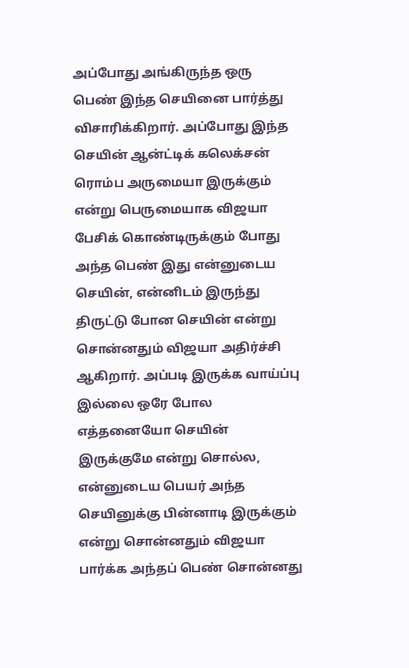அப்போது அங்கிருந்த ஒரு பெண் இந்த செயினை பார்த்து விசாரிக்கிறார். அப்போது இந்த செயின் ஆன்ட்டிக் கலெக்சன் ரொம்ப அருமையா இருக்கும் என்று பெருமையாக விஜயா பேசிக் கொண்டிருக்கும் போது அந்த பெண் இது என்னுடைய செயின், என்னிடம் இருந்து திருட்டு போன செயின் என்று சொன்னதும் விஜயா அதிர்ச்சி ஆகிறார். அப்படி இருக்க வாய்ப்பு இல்லை ஒரே போல எத்தனையோ செயின் இருக்குமே என்று சொல்ல, என்னுடைய பெயர் அந்த செயினுக்கு பின்னாடி இருக்கும் என்று சொன்னதும் விஜயா பார்க்க அந்தப் பெண் சொன்னது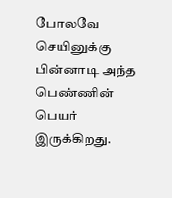போலவே செயினுக்கு பின்னாடி அந்த பெண்ணின் பெயர் இருக்கிறது.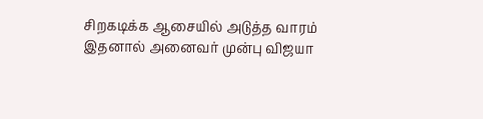சிறகடிக்க ஆசையில் அடுத்த வாரம்
இதனால் அனைவர் முன்பு விஜயா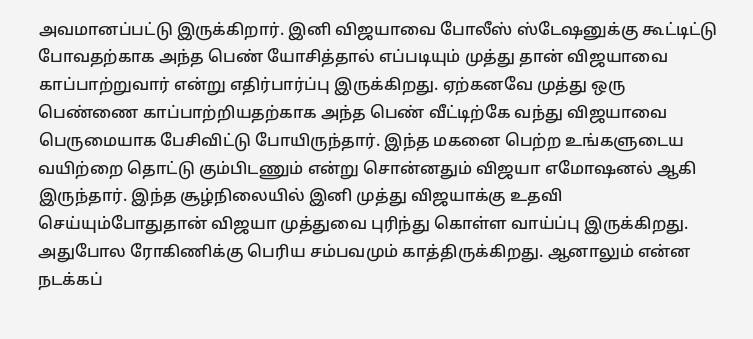அவமானப்பட்டு இருக்கிறார். இனி விஜயாவை போலீஸ் ஸ்டேஷனுக்கு கூட்டிட்டு போவதற்காக அந்த பெண் யோசித்தால் எப்படியும் முத்து தான் விஜயாவை காப்பாற்றுவார் என்று எதிர்பார்ப்பு இருக்கிறது. ஏற்கனவே முத்து ஒரு பெண்ணை காப்பாற்றியதற்காக அந்த பெண் வீட்டிற்கே வந்து விஜயாவை பெருமையாக பேசிவிட்டு போயிருந்தார். இந்த மகனை பெற்ற உங்களுடைய வயிற்றை தொட்டு கும்பிடணும் என்று சொன்னதும் விஜயா எமோஷனல் ஆகி இருந்தார். இந்த சூழ்நிலையில் இனி முத்து விஜயாக்கு உதவி செய்யும்போதுதான் விஜயா முத்துவை புரிந்து கொள்ள வாய்ப்பு இருக்கிறது. அதுபோல ரோகிணிக்கு பெரிய சம்பவமும் காத்திருக்கிறது. ஆனாலும் என்ன நடக்கப்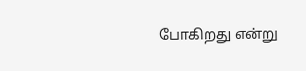போகிறது என்று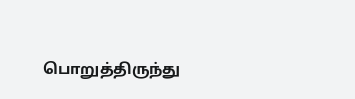பொறுத்திருந்து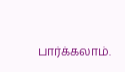பார்க்கலாம்.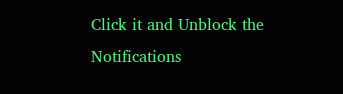Click it and Unblock the Notifications